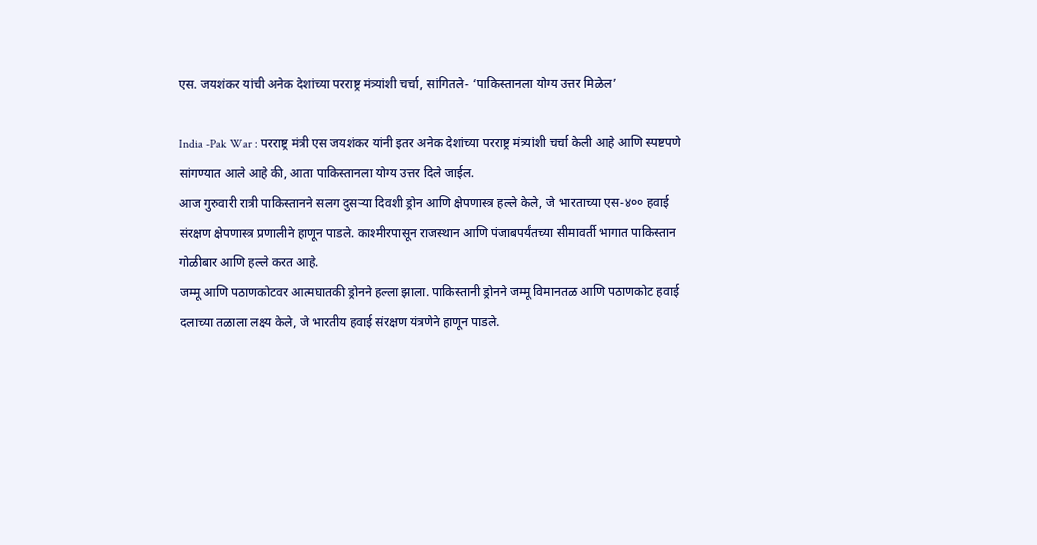एस. जयशंकर यांची अनेक देशांच्या परराष्ट्र मंत्र्यांशी चर्चा, सांगितले- ‘पाकिस्तानला योग्य उत्तर मिळेल’

India -Pak War : परराष्ट्र मंत्री एस जयशंकर यांनी इतर अनेक देशांच्या परराष्ट्र मंत्र्यांशी चर्चा केली आहे आणि स्पष्टपणे सांगण्यात आले आहे की, आता पाकिस्तानला योग्य उत्तर दिले जाईल.
आज गुरुवारी रात्री पाकिस्तानने सलग दुसऱ्या दिवशी ड्रोन आणि क्षेपणास्त्र हल्ले केले, जे भारताच्या एस-४०० हवाई संरक्षण क्षेपणास्त्र प्रणालीने हाणून पाडले. काश्मीरपासून राजस्थान आणि पंजाबपर्यंतच्या सीमावर्ती भागात पाकिस्तान गोळीबार आणि हल्ले करत आहे.
जम्मू आणि पठाणकोटवर आत्मघातकी ड्रोनने हल्ला झाला. पाकिस्तानी ड्रोनने जम्मू विमानतळ आणि पठाणकोट हवाई दलाच्या तळाला लक्ष्य केले, जे भारतीय हवाई संरक्षण यंत्रणेने हाणून पाडले.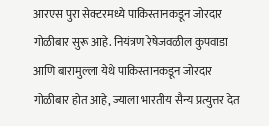आरएस पुरा सेक्टरमध्ये पाकिस्तानकडून जोरदार गोळीबार सुरू आहे. नियंत्रण रेषेजवळील कुपवाडा आणि बारामुल्ला येथे पाकिस्तानकडून जोरदार गोळीबार होत आहे, ज्याला भारतीय सैन्य प्रत्युत्तर देत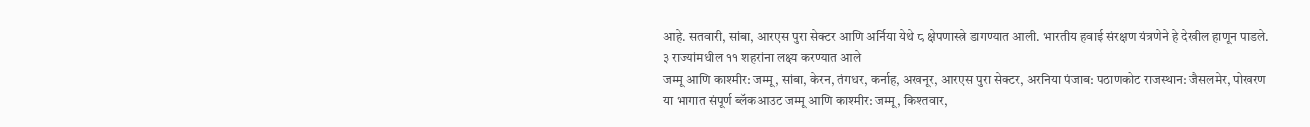आहे. सतवारी, सांबा, आरएस पुरा सेक्टर आणि अर्निया येथे ८ क्षेपणास्त्रे डागण्यात आली. भारतीय हवाई संरक्षण यंत्रणेने हे देखील हाणून पाडले.
३ राज्यांमधील ११ शहरांना लक्ष्य करण्यात आले
जम्मू आणि काश्मीर: जम्मू, सांबा, केरन, तंगधर, कर्नाह, अखनूर, आरएस पुरा सेक्टर, अरनिया पंजाब: पठाणकोट राजस्थान: जैसलमेर, पोखरण
या भागात संपूर्ण ब्लॅकआउट जम्मू आणि काश्मीर: जम्मू, किश्तवार,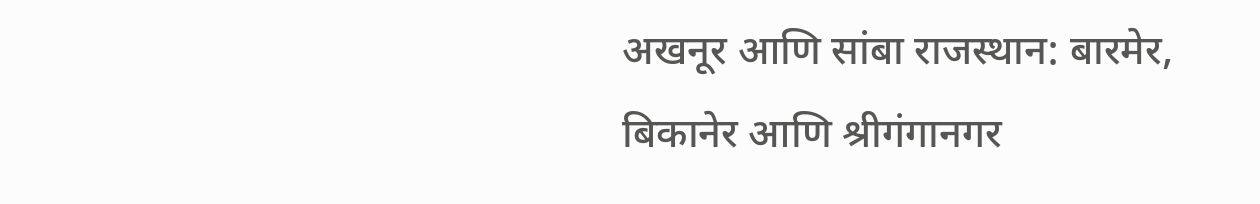अखनूर आणि सांबा राजस्थान: बारमेर, बिकानेर आणि श्रीगंगानगर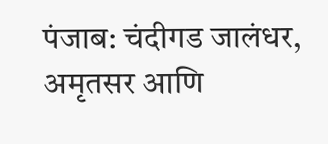पंजाब: चंदीगड जालंधर, अमृतसर आणि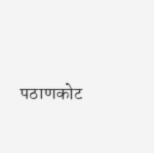पठाणकोट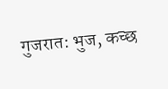गुजरात: भुज, कच्छ